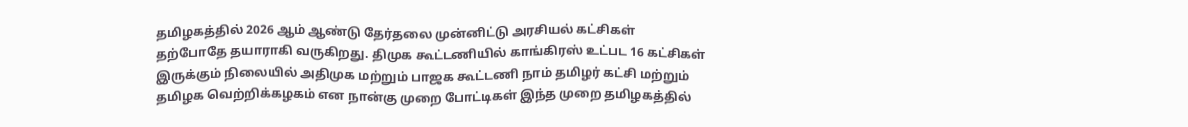தமிழகத்தில் 2026 ஆம் ஆண்டு தேர்தலை முன்னிட்டு அரசியல் கட்சிகள் தற்போதே தயாராகி வருகிறது. திமுக கூட்டணியில் காங்கிரஸ் உட்பட 16 கட்சிகள் இருக்கும் நிலையில் அதிமுக மற்றும் பாஜக கூட்டணி நாம் தமிழர் கட்சி மற்றும் தமிழக வெற்றிக்கழகம் என நான்கு முறை போட்டிகள் இந்த முறை தமிழகத்தில்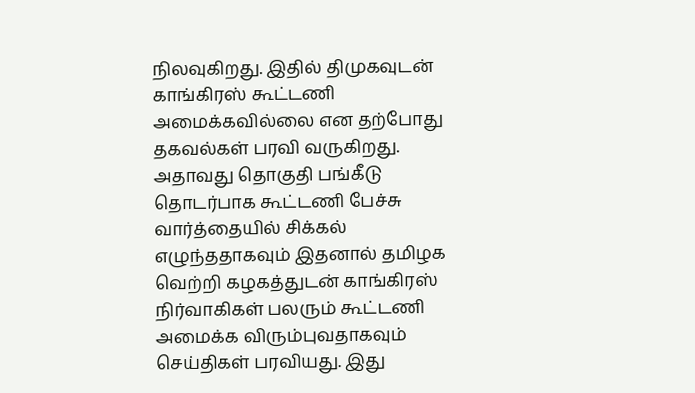நிலவுகிறது. இதில் திமுகவுடன் காங்கிரஸ் கூட்டணி அமைக்கவில்லை என தற்போது தகவல்கள் பரவி வருகிறது. அதாவது தொகுதி பங்கீடு தொடர்பாக கூட்டணி பேச்சு வார்த்தையில் சிக்கல் எழுந்ததாகவும் இதனால் தமிழக வெற்றி கழகத்துடன் காங்கிரஸ் நிர்வாகிகள் பலரும் கூட்டணி அமைக்க விரும்புவதாகவும் செய்திகள் பரவியது. இது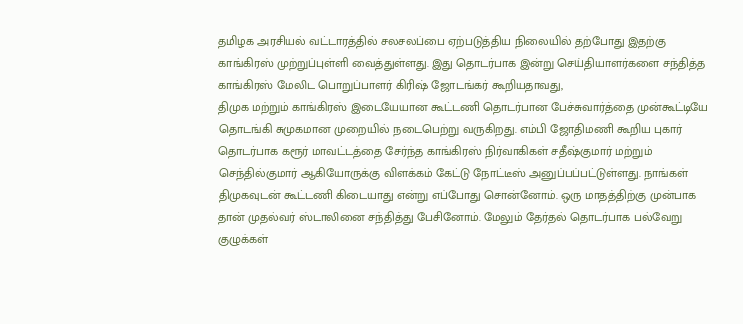தமிழக அரசியல் வட்டாரத்தில் சலசலப்பை ஏற்படுத்திய நிலையில் தற்போது இதற்கு காங்கிரஸ் முற்றுப்புள்ளி வைத்துள்ளது. இது தொடர்பாக இன்று செய்தியாளர்களை சந்தித்த காங்கிரஸ் மேலிட பொறுப்பாளர் கிரிஷ் ஜோடங்கர் கூறியதாவது,
திமுக மற்றும் காங்கிரஸ் இடையேயான கூட்டணி தொடர்பான பேச்சுவார்த்தை முன்கூட்டியே தொடங்கி சுமுகமான முறையில் நடைபெற்று வருகிறது. எம்பி ஜோதிமணி கூறிய புகார் தொடர்பாக கரூர் மாவட்டத்தை சேர்ந்த காங்கிரஸ் நிர்வாகிகள் சதீஷ்குமார் மற்றும் செந்தில்குமார் ஆகியோருக்கு விளக்கம் கேட்டு நோட்டீஸ் அனுப்பப்பட்டுள்ளது. நாங்கள் திமுகவுடன் கூட்டணி கிடையாது என்று எப்போது சொன்னோம். ஒரு மாதத்திற்கு முன்பாக தான் முதல்வர் ஸ்டாலினை சந்தித்து பேசினோம். மேலும் தேர்தல் தொடர்பாக பல்வேறு குழுக்கள்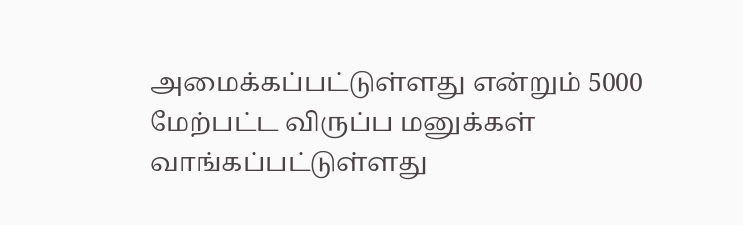அமைக்கப்பட்டுள்ளது என்றும் 5000 மேற்பட்ட விருப்ப மனுக்கள் வாங்கப்பட்டுள்ளது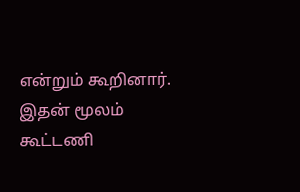என்றும் கூறினார். இதன் மூலம் கூட்டணி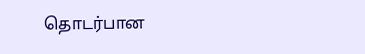தொடர்பான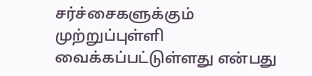சர்ச்சைகளுக்கும் முற்றுப்புள்ளி வைக்கப்பட்டுள்ளது என்பது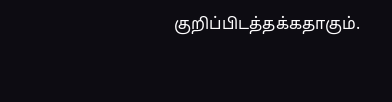குறிப்பிடத்தக்கதாகும்.